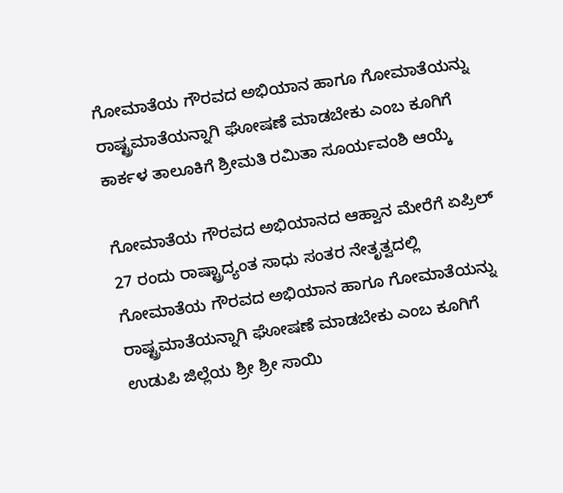ಗೋಮಾತೆಯ ಗೌರವದ ಅಭಿಯಾನ ಹಾಗೂ ಗೋಮಾತೆಯನ್ನು ರಾಷ್ಟ್ರಮಾತೆಯನ್ನಾಗಿ ಘೋಷಣೆ ಮಾಡಬೇಕು ಎಂಬ ಕೂಗಿಗೆ ಕಾರ್ಕಳ ತಾಲೂಕಿಗೆ ಶ್ರೀಮತಿ ರಮಿತಾ ಸೂರ್ಯವಂಶಿ ಆಯ್ಕೆ

ಗೋಮಾತೆಯ ಗೌರವದ ಅಭಿಯಾನದ ಆಹ್ವಾನ ಮೇರೆಗೆ ಏಪ್ರಿಲ್ 27 ರಂದು ರಾಷ್ಟ್ರಾದ್ಯಂತ ಸಾಧು ಸಂತರ ನೇತೃತ್ವದಲ್ಲಿ ಗೋಮಾತೆಯ ಗೌರವದ ಅಭಿಯಾನ ಹಾಗೂ ಗೋಮಾತೆಯನ್ನು ರಾಷ್ಟ್ರಮಾತೆಯನ್ನಾಗಿ ಘೋಷಣೆ ಮಾಡಬೇಕು ಎಂಬ ಕೂಗಿಗೆ ಉಡುಪಿ ಜಿಲ್ಲೆಯ ಶ್ರೀ ಶ್ರೀ ಸಾಯಿ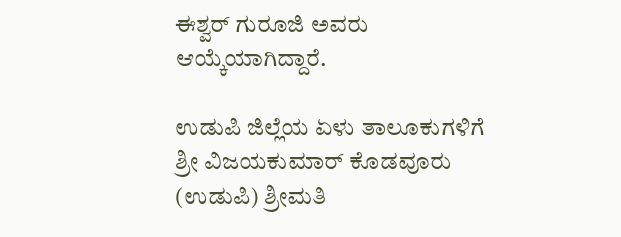ಈಶ್ವರ್ ಗುರೂಜಿ ಅವರು ಆಯ್ಕೆಯಾಗಿದ್ದಾರೆ.

ಉಡುಪಿ ಜಿಲ್ಲೆಯ ಏಳು ತಾಲೂಕುಗಳಿಗೆ ಶ್ರೀ ವಿಜಯಕುಮಾರ್ ಕೊಡವೂರು (ಉಡುಪಿ) ಶ್ರೀಮತಿ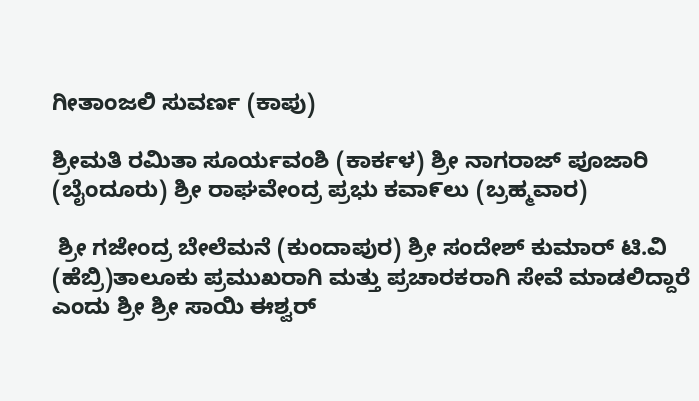ಗೀತಾಂಜಲಿ ಸುವರ್ಣ (ಕಾಪು)

ಶ್ರೀಮತಿ ರಮಿತಾ ಸೂರ್ಯವಂಶಿ (ಕಾರ್ಕಳ) ಶ್ರೀ ನಾಗರಾಜ್ ಪೂಜಾರಿ (ಬೈಂದೂರು) ಶ್ರೀ ರಾಘವೇಂದ್ರ ಪ್ರಭು ಕವಾ೯ಲು (ಬ್ರಹ್ಮವಾರ)

 ಶ್ರೀ ಗಜೇಂದ್ರ ಬೇಲೆಮನೆ (ಕುಂದಾಪುರ) ಶ್ರೀ ಸಂದೇಶ್ ಕುಮಾರ್ ಟಿ.ವಿ (ಹೆಬ್ರಿ)ತಾಲೂಕು ಪ್ರಮುಖರಾಗಿ ಮತ್ತು ಪ್ರಚಾರಕರಾಗಿ ಸೇವೆ ಮಾಡಲಿದ್ದಾರೆ ಎಂದು ಶ್ರೀ ಶ್ರೀ ಸಾಯಿ ಈಶ್ವರ್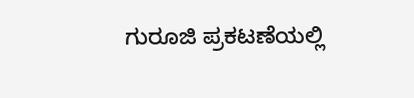ಗುರೂಜಿ ಪ್ರಕಟಣೆಯಲ್ಲಿ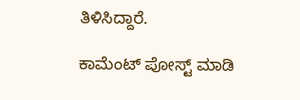ತಿಳಿಸಿದ್ದಾರೆ.

ಕಾಮೆಂಟ್‌‌ ಪೋಸ್ಟ್‌ ಮಾಡಿ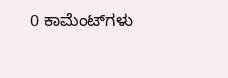0 ಕಾಮೆಂಟ್‌ಗಳು